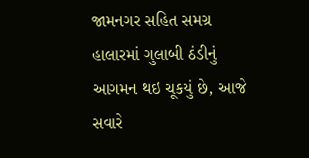જામનગર સહિત સમગ્ર હાલારમાં ગુલાબી ઠંડીનું આગમન થઇ ચૂકયું છે, આજે સવારે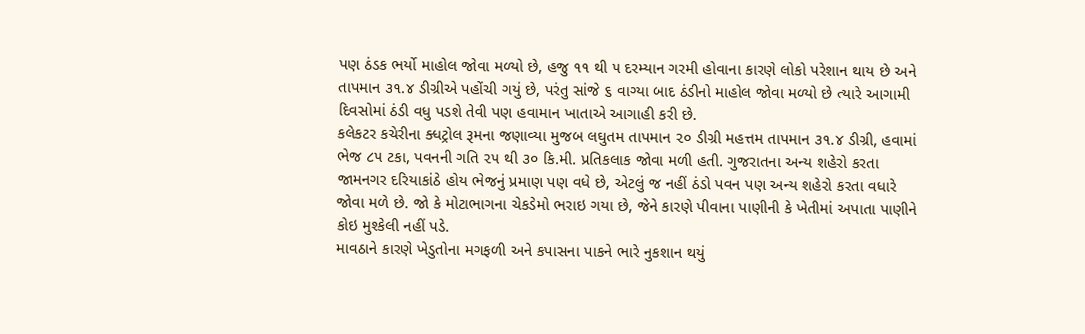પણ ઠંડક ભર્યો માહોલ જોવા મળ્યો છે, હજુ ૧૧ થી ૫ દરમ્યાન ગરમી હોવાના કારણે લોકો પરેશાન થાય છે અને તાપમાન ૩૧.૪ ડીગ્રીએ પહોંચી ગયું છે, પરંતુ સાંજે ૬ વાગ્યા બાદ ઠંડીનો માહોલ જોવા મળ્યો છે ત્યારે આગામી દિવસોમાં ઠંડી વધુ પડશે તેવી પણ હવામાન ખાતાએ આગાહી કરી છે.
કલેકટર કચેરીના ક્ધટ્રોલ રૂમના જણાવ્યા મુજબ લઘુતમ તાપમાન ૨૦ ડીગ્રી મહત્તમ તાપમાન ૩૧.૪ ડીગ્રી, હવામાં ભેજ ૮૫ ટકા, પવનની ગતિ ૨૫ થી ૩૦ કિ.મી. પ્રતિકલાક જોવા મળી હતી. ગુજરાતના અન્ય શહેરો કરતા જામનગર દરિયાકાંઠે હોય ભેજનું પ્રમાણ પણ વધે છે, એટલું જ નહીં ઠંડો પવન પણ અન્ય શહેરો કરતા વધારે જોવા મળે છે. જો કે મોટાભાગના ચેકડેમો ભરાઇ ગયા છે, જેને કારણે પીવાના પાણીની કે ખેતીમાં અપાતા પાણીને કોઇ મુશ્કેલી નહીં પડે.
માવઠાને કારણે ખેડુતોના મગફળી અને કપાસના પાકને ભારે નુકશાન થયું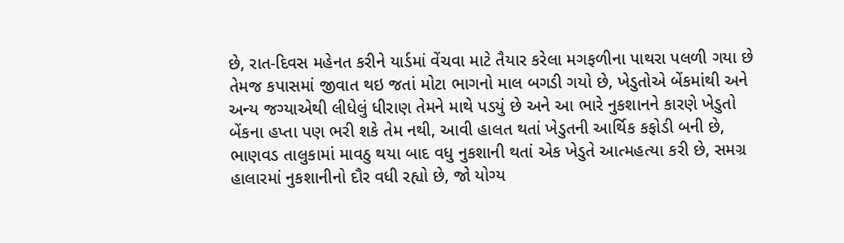છે, રાત-દિવસ મહેનત કરીને યાર્ડમાં વેંચવા માટે તૈયાર કરેલા મગફળીના પાથરા પલળી ગયા છે તેમજ કપાસમાં જીવાત થઇ જતાં મોટા ભાગનો માલ બગડી ગયો છે, ખેડુતોએ બેંકમાંથી અને અન્ય જગ્યાએથી લીધેલું ધીરાણ તેમને માથે પડયું છે અને આ ભારે નુકશાનને કારણે ખેડુતો બેંકના હપ્તા પણ ભરી શકે તેમ નથી, આવી હાલત થતાં ખેડુતની આર્થિક કફોડી બની છે, ભાણવડ તાલુકામાં માવઠુ થયા બાદ વધુ નુકશાની થતાં એક ખેડુતે આત્મહત્યા કરી છે, સમગ્ર હાલારમાં નુકશાનીનો દૌર વધી રહ્યો છે, જો યોગ્ય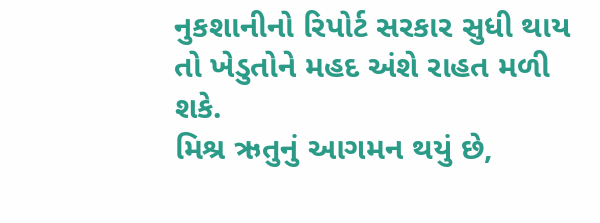નુકશાનીનો રિપોર્ટ સરકાર સુધી થાય તો ખેડુતોને મહદ અંશે રાહત મળી શકે.
મિશ્ર ઋતુનું આગમન થયું છે,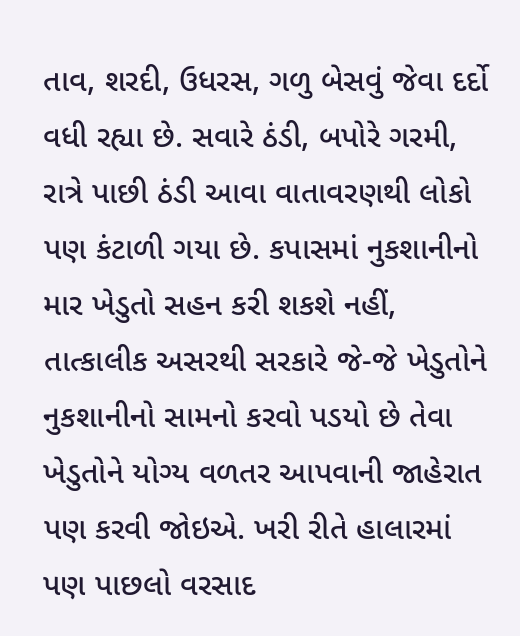તાવ, શરદી, ઉધરસ, ગળુ બેસવું જેવા દર્દો વધી રહ્યા છે. સવારે ઠંડી, બપોરે ગરમી, રાત્રે પાછી ઠંડી આવા વાતાવરણથી લોકો પણ કંટાળી ગયા છે. કપાસમાં નુકશાનીનો માર ખેડુતો સહન કરી શકશે નહીં, તાત્કાલીક અસરથી સરકારે જે-જે ખેડુતોને નુકશાનીનો સામનો કરવો પડયો છે તેવા ખેડુતોને યોગ્ય વળતર આપવાની જાહેરાત પણ કરવી જોઇએ. ખરી રીતે હાલારમાં પણ પાછલો વરસાદ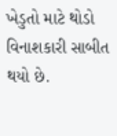ખેડુતો માટે થોડો વિનાશકારી સાબીત થયો છે.